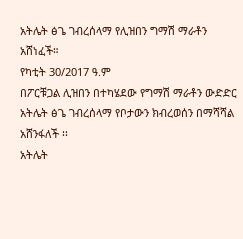አትሌት ፅጌ ገብረሰላማ የሊዝበን ግማሽ ማራቶን አሸነፈች።
የካቲት 30/2017 ዓ.ም
በፖርቹጋል ሊዝበን በተካሄደው የግማሽ ማራቶን ውድድር አትሌት ፅጌ ገብረሰላማ የቦታውን ክብረወሰን በማሻሻል አሸንፋለች ፡፡
አትሌት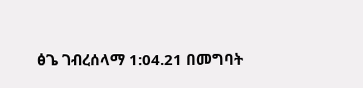ፅጌ ገብረሰላማ 1:04.21 በመግባት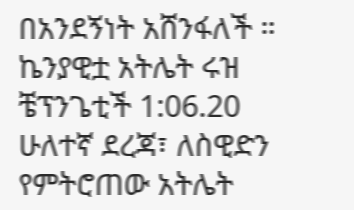በአንደኝነት አሸንፋለች ።
ኬንያዊቷ አትሌት ሩዝ ቼፕንጌቲች 1:06.20 ሁለተኛ ደረጃ፣ ለስዊድን የምትሮጠው አትሌት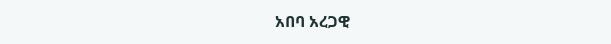አበባ አረጋዊ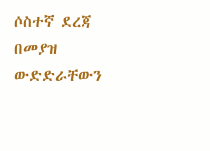ሶስተኛ ደረጃ በመያዝ ውድድራቸውን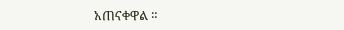አጠናቀዋል ።